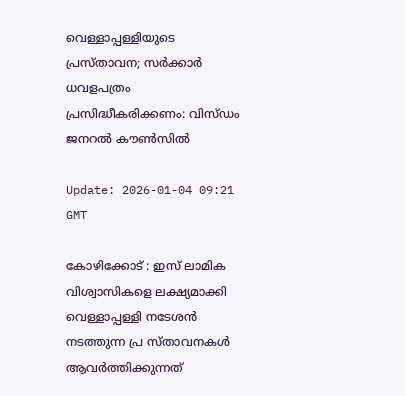വെള്ളാപ്പള്ളിയുടെ പ്രസ്താവന; സര്‍ക്കാര്‍ ധവളപത്രം പ്രസിദ്ധീകരിക്കണം: വിസ്ഡം ജനറല്‍ കൗണ്‍സില്‍

Update: 2026-01-04 09:21 GMT

കോഴിക്കോട് : ഇസ് ലാമിക വിശ്വാസികളെ ലക്ഷ്യമാക്കി വെള്ളാപ്പള്ളി നടേശന്‍ നടത്തുന്ന പ്ര സ്താവനകള്‍ ആവര്‍ത്തിക്കുന്നത്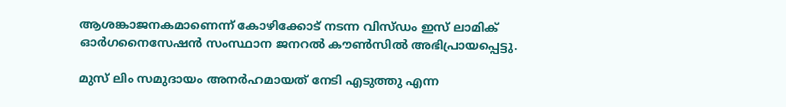ആശങ്കാജനകമാണെന്ന് കോഴിക്കോട് നടന്ന വിസ്ഡം ഇസ് ലാമിക് ഓര്‍ഗനൈസേഷന്‍ സംസ്ഥാന ജനറല്‍ കൗണ്‍സില്‍ അഭിപ്രായപ്പെട്ടു.

മുസ് ലിം സമുദായം അനര്‍ഹമായത് നേടി എടുത്തു എന്ന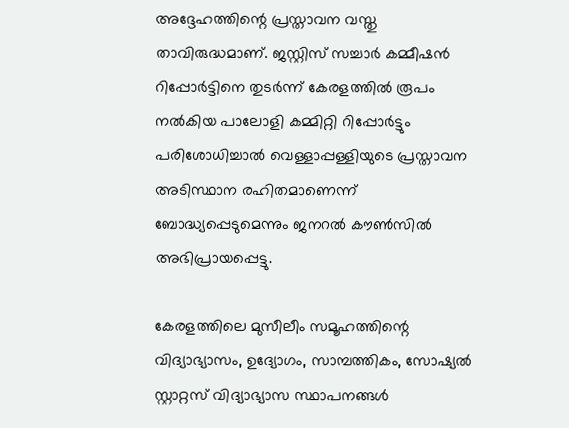അദ്ദേഹത്തിന്റെ പ്രസ്താവന വസ്തു താവിരുദ്ധമാണ്. ജസ്റ്റിസ് സച്ചാര്‍ കമ്മീഷന്‍ റിപ്പോര്‍ട്ടിനെ തുടര്‍ന്ന് കേരളത്തില്‍ രൂപം നല്‍കിയ പാലോളി കമ്മിറ്റി റിപ്പോര്‍ട്ടും പരിശോധിച്ചാല്‍ വെള്ളാപ്പള്ളിയുടെ പ്രസ്താവന അടിസ്ഥാന രഹിതമാണെന്ന് ബോദ്ധ്യപ്പെടുമെന്നും ജനറല്‍ കൗണ്‍സില്‍ അഭിപ്രായപ്പെട്ടു.

കേരളത്തിലെ മുസീലീം സമൂഹത്തിന്റെ വിദ്യാഭ്യാസം, ഉദ്യോഗം, സാമ്പത്തികം, സോഷ്യല്‍ സ്റ്റാറ്റസ് വിദ്യാഭ്യാസ സ്ഥാപനങ്ങള്‍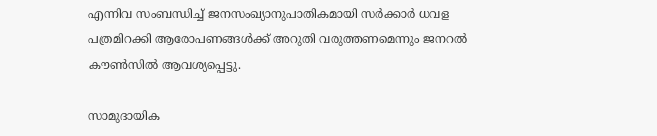എന്നിവ സംബന്ധിച്ച് ജനസംഖ്യാനുപാതികമായി സര്‍ക്കാര്‍ ധവള പത്രമിറക്കി ആരോപണങ്ങള്‍ക്ക് അറുതി വരുത്തണമെന്നും ജനറല്‍ കൗണ്‍സില്‍ ആവശ്യപ്പെട്ടു.

സാമുദായിക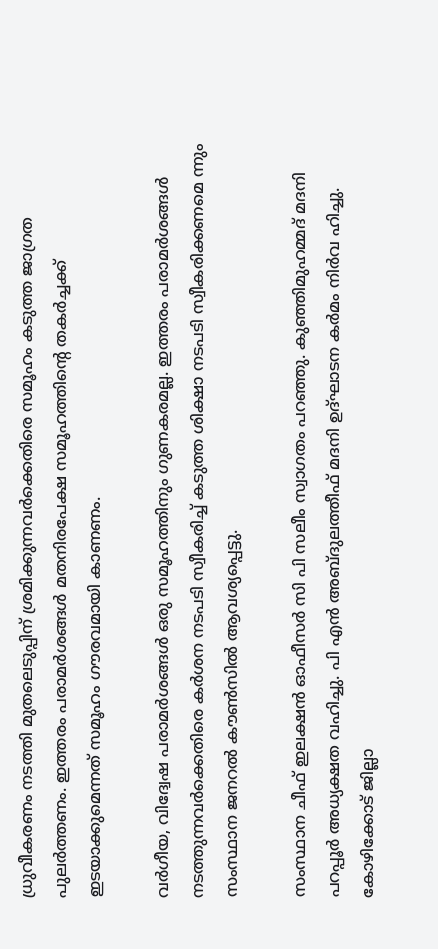ധ്രുവീകരണം നടത്തി മുതലെടുപ്പിന് ശ്രമിക്കുന്നവര്‍ക്കെതിരെ സമൂഹം കടുത്ത ജാഗ്രത പുലര്‍ത്തണം. ഇത്തരം പരാമര്‍ശങ്ങള്‍ മതനിരപേക്ഷ സമൂഹത്തിന്റെ തകര്‍ച്ചക്ക് ഇടയാക്കുമെന്നത് സമൂഹം ഗൗരവമായി കാണണം.

വര്‍ഗീയ, വിദ്വേഷ പരാമര്‍ശങ്ങള്‍ ഒരു സമൂഹത്തിനും ഗുണകരമല്ല. ഇത്തരം പരാമര്‍ശങ്ങള്‍ നടത്തുന്നവര്‍ക്കെതിരെ കര്‍ശന നടപടി സ്വീകരിച്ച് കടുത്ത ശിക്ഷാ നടപടി സ്വീകരിക്കണമെ ന്നും സംസ്ഥാന ജനറല്‍ കൗണ്‍സില്‍ ആവശ്യപ്പെട്ടു.

സംസ്ഥാന ചീഫ് ഇലക്ഷന്‍ ഓഫീസര്‍ സി പി സലീം സ്വാഗതം പറഞ്ഞു. കുഞ്ഞിമുഹമ്മദ് മദനി പറപ്പൂര്‍ അധ്യക്ഷത വഹിച്ചു. പി എന്‍ അബ്ദുലത്തീഫ് മദനി ഉദ്ഘാടന കര്‍മം നിര്‍വ ഹിച്ചു. കോഴിക്കോട് ജില്ലാ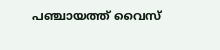പഞ്ചായത്ത് വൈസ്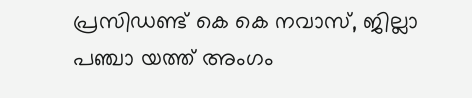പ്രസിഡണ്ട് കെ കെ നവാസ്, ജില്ലാ പഞ്ചാ യത്ത് അംഗം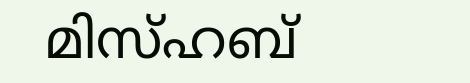മിസ്ഹബ്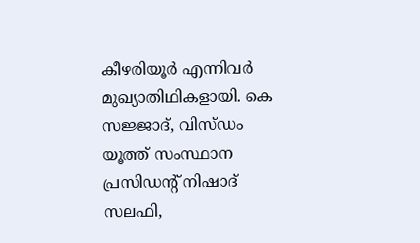കീഴരിയൂര്‍ എന്നിവര്‍ മുഖ്യാതിഥികളായി. കെ സജ്ജാദ്, വിസ്ഡം യൂത്ത് സംസ്ഥാന പ്രസിഡന്റ് നിഷാദ് സലഫി,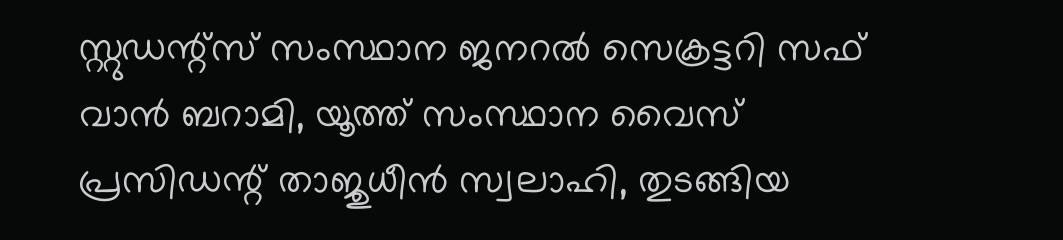സ്റ്റുഡന്റ്‌സ് സംസ്ഥാന ജനറല്‍ സെക്രട്ടറി സഫ് വാന്‍ ബറാമി, യൂത്ത് സംസ്ഥാന വൈസ് പ്രസിഡന്റ് താജുധീന്‍ സ്വലാഹി, തുടങ്ങിയ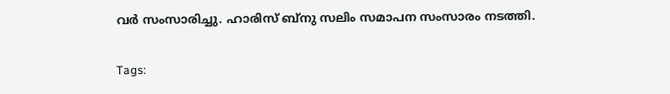വര്‍ സംസാരിച്ചു. ഹാരിസ് ബ്നു സലിം സമാപന സംസാരം നടത്തി.

Tags: